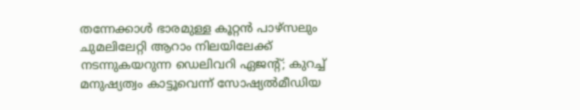തന്നേക്കാൾ ഭാരമുള്ള കൂറ്റന്‍ പാഴ്‌സലും ചുമലിലേറ്റി ആറാം നിലയിലേക്ക് നടന്നുകയറുന്ന ഡെലിവറി ഏജന്റ്; കുറച്ച് മനുഷ്യത്വം കാട്ടൂവെന്ന് സോഷ്യൽമീഡിയ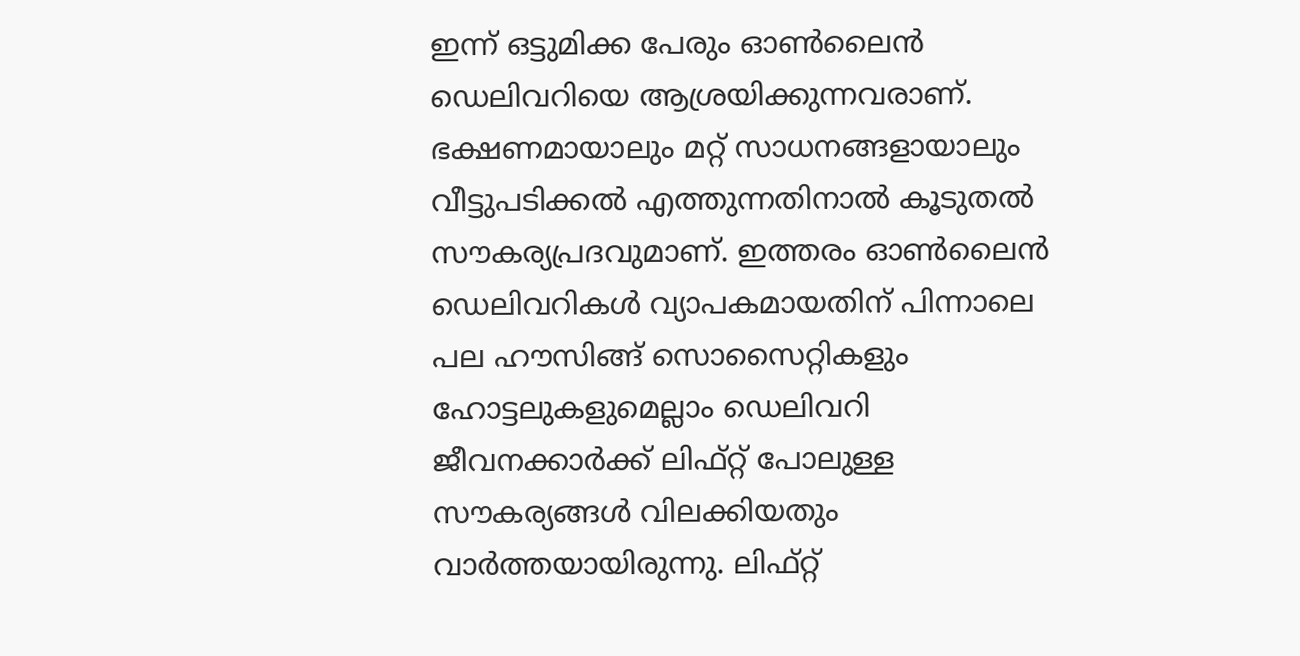ഇന്ന് ഒട്ടുമിക്ക പേരും ഓണ്‍ലൈന്‍ ഡെലിവറിയെ ആശ്രയിക്കുന്നവരാണ്. ഭക്ഷണമായാലും മറ്റ് സാധനങ്ങളായാലും വീട്ടുപടിക്കല്‍ എത്തുന്നതിനാല്‍ കൂടുതല്‍ സൗകര്യപ്രദവുമാണ്. ഇത്തരം ഓണ്‍ലൈന്‍ ഡെലിവറികള്‍ വ്യാപകമായതിന് പിന്നാലെ പല ഹൗസിങ്ങ്‌ സൊസൈറ്റികളും ഹോട്ടലുകളുമെല്ലാം ഡെലിവറി ജീവനക്കാര്‍ക്ക് ലിഫ്റ്റ് പോലുള്ള സൗകര്യങ്ങൾ വിലക്കിയതും വാര്‍ത്തയായിരുന്നു. ലിഫ്റ്റ്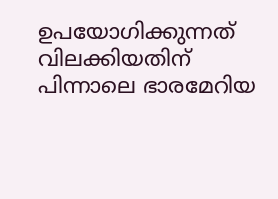ഉപയോഗിക്കുന്നത് വിലക്കിയതിന് പിന്നാലെ ഭാരമേറിയ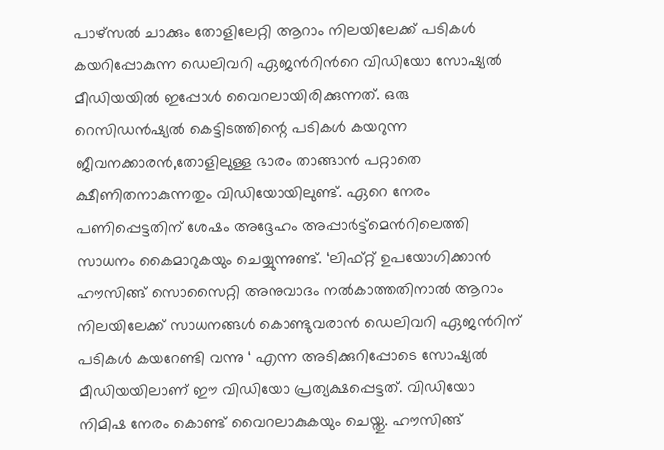പാഴ്സല്‍ ചാക്കും തോളിലേറ്റി ആറാം നിലയിലേക്ക് പടികള്‍ കയറിപ്പോകുന്ന ഡെലിവറി ഏജന്‍റിന്‍റെ വിഡിയോ സോഷ്യല്‍ മീഡിയയില്‍ ഇപ്പോള്‍ വൈറലായിരിക്കുന്നത്. ഒരു റെസിഡൻഷ്യൽ കെട്ടിടത്തിന്റെ പടികൾ കയറുന്ന ജീവനക്കാരന്‍,തോളിലുള്ള ഭാരം താങ്ങാന്‍ പറ്റാതെ ക്ഷീണിതനാകുന്നതും വിഡിയോയിലുണ്ട്. ഏറെ നേരം പണിപ്പെട്ടതിന് ശേഷം അദ്ദേഹം അപ്പാര്‍ട്ട്മെന്‍റിലെത്തി സാധനം കൈമാറുകയും ചെയ്യുന്നുണ്ട്. ‘ലിഫ്റ്റ് ഉപയോഗിക്കാന്‍ ഹൗസിങ്ങ്‌ സൊസൈറ്റി അനുവാദം നല്‍കാത്തതിനാല്‍ ആറാം നിലയിലേക്ക് സാധനങ്ങൾ കൊണ്ടുവരാൻ ഡെലിവറി ഏജന്‍റിന് പടികൾ കയറേണ്ടി വന്നു ‘ എന്ന അടിക്കുറിപ്പോടെ സോഷ്യല്‍ മീഡിയയിലാണ് ഈ വിഡിയോ പ്രത്യക്ഷപ്പെട്ടത്. വിഡിയോ നിമിഷ നേരം കൊണ്ട് വൈറലാകുകയും ചെയ്തു. ഹൗസിങ്ങ്‌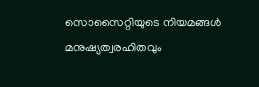സൊസൈറ്റിയുടെ നിയമങ്ങള്‍ മനുഷ്യത്വരഹിതവും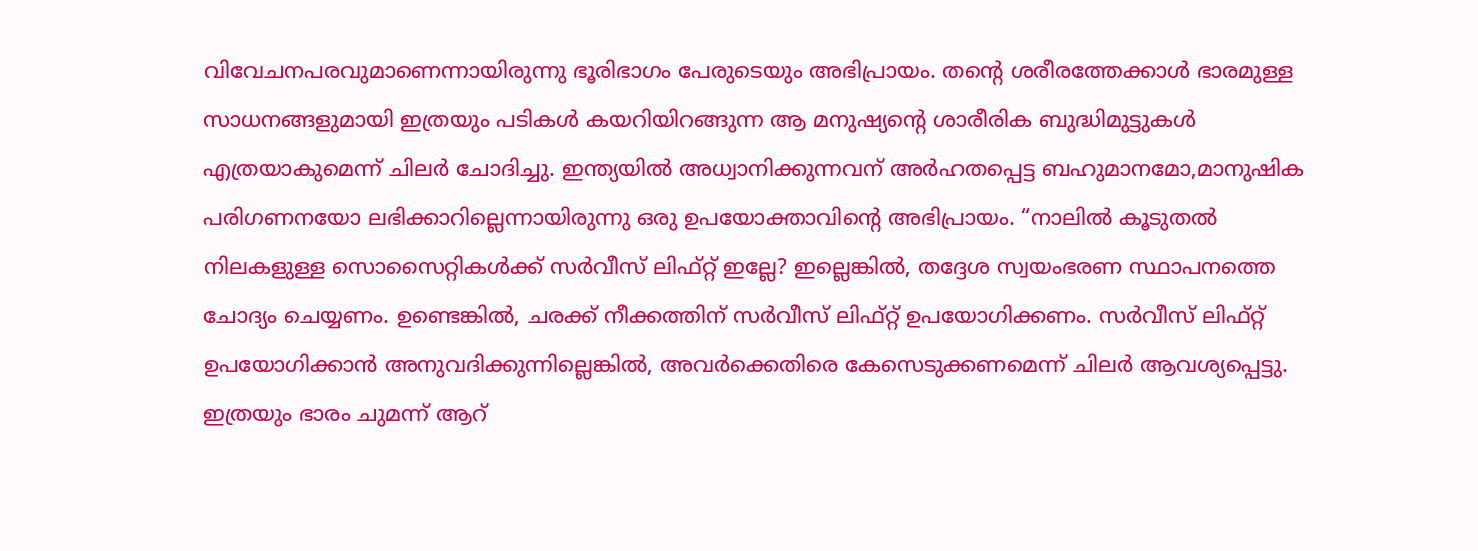വിവേചനപരവുമാണെന്നായിരുന്നു ഭൂരിഭാഗം പേരുടെയും അഭിപ്രായം. തന്‍റെ ശരീരത്തേക്കാള്‍ ഭാരമുള്ള സാധനങ്ങളുമായി ഇത്രയും പടികള്‍ കയറിയിറങ്ങുന്ന ആ മനുഷ്യന്‍റെ ശാരീരിക ബുദ്ധിമുട്ടുകള്‍ എത്രയാകുമെന്ന് ചിലര്‍ ചോദിച്ചു. ഇന്ത്യയില്‍ അധ്വാനിക്കുന്നവന് അര്‍ഹതപ്പെട്ട ബഹുമാനമോ,മാനുഷിക പരിഗണനയോ ലഭിക്കാറില്ലെന്നായിരുന്നു ഒരു ഉപയോക്താവിന്‍റെ അഭിപ്രായം. “നാലിൽ കൂടുതൽ നിലകളുള്ള സൊസൈറ്റികൾക്ക് സർവീസ് ലിഫ്റ്റ് ഇല്ലേ? ഇല്ലെങ്കിൽ, തദ്ദേശ സ്വയംഭരണ സ്ഥാപനത്തെ ചോദ്യം ചെയ്യണം. ഉണ്ടെങ്കിൽ, ചരക്ക് നീക്കത്തിന് സർവീസ് ലിഫ്റ്റ് ഉപയോഗിക്കണം. സർവീസ് ലിഫ്റ്റ് ഉപയോഗിക്കാൻ അനുവദിക്കുന്നില്ലെങ്കിൽ, അവർക്കെതിരെ കേസെടുക്കണമെന്ന് ചിലര്‍ ആവശ്യപ്പെട്ടു. ഇത്രയും ഭാരം ചുമന്ന് ആറ്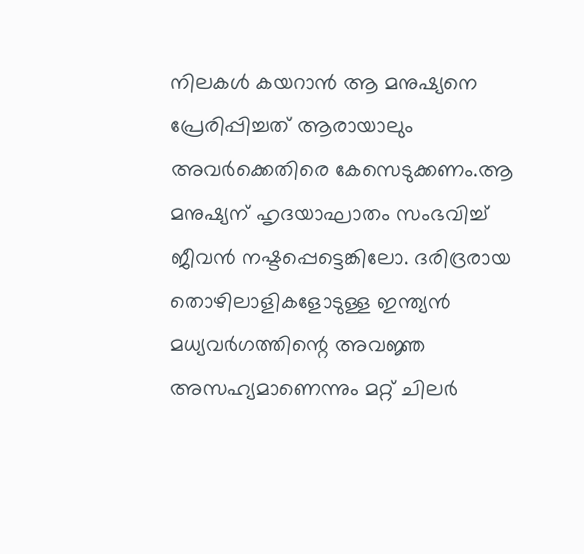നിലകള്‍ കയറാന്‍ ആ മനുഷ്യനെ പ്രേരിപ്പിച്ചത് ആരായാലും അവര്‍ക്കെതിരെ കേസെടുക്കണം.ആ മനുഷ്യന് ഹൃദയാഘാതം സംഭവിച്ച് ജീവൻ നഷ്ടപ്പെട്ടെങ്കിലോ. ദരിദ്രരായ തൊഴിലാളികളോടുള്ള ഇന്ത്യൻ മധ്യവർഗത്തിന്റെ അവജ്ഞ അസഹ്യമാണെന്നും മറ്റ് ചിലര്‍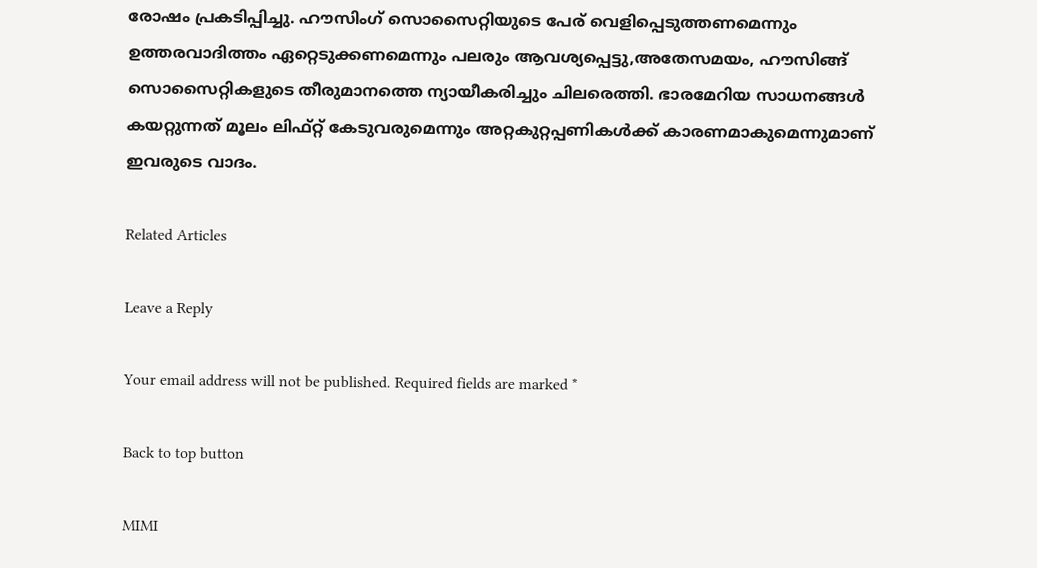രോഷം പ്രകടിപ്പിച്ചു. ഹൗസിംഗ് സൊസൈറ്റിയുടെ പേര് വെളിപ്പെടുത്തണമെന്നും ഉത്തരവാദിത്തം ഏറ്റെടുക്കണമെന്നും പലരും ആവശ്യപ്പെട്ടു,അതേസമയം, ഹൗസിങ്ങ്‌ സൊസൈറ്റികളുടെ തീരുമാനത്തെ ന്യായീകരിച്ചും ചിലരെത്തി. ഭാരമേറിയ സാധനങ്ങള്‍ കയറ്റുന്നത് മൂലം ലിഫ്റ്റ് കേടുവരുമെന്നും അറ്റകുറ്റപ്പണികള്‍ക്ക് കാരണമാകുമെന്നുമാണ് ഇവരുടെ വാദം.

Related Articles

Leave a Reply

Your email address will not be published. Required fields are marked *

Back to top button

MIMI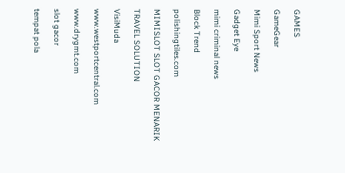GAMES

GameGear

Mimi Sport News

Gadget Eye

mimi criminal news

Block Trend

polishingtiles.com

MIMISLOT SLOT GACOR MENARIK

TRAVEL SOLUTION

VisiMuda

www.westportcentral.com

www.drygmt.com

slot gacor

tempat pola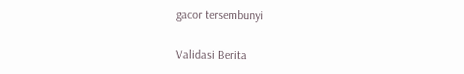gacor tersembunyi

Validasi Berita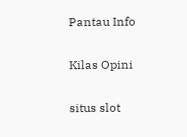Pantau Info

Kilas Opini

situs slot